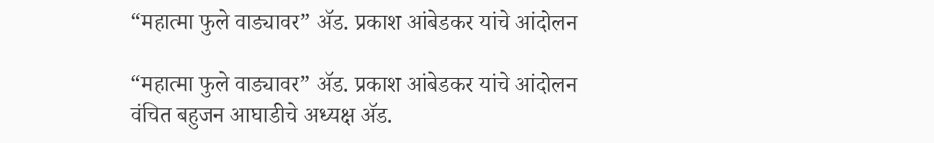“महात्मा फुले वाड्यावर” ॲड. प्रकाश आंबेडकर यांचे आंदोलन

“महात्मा फुले वाड्यावर” ॲड. प्रकाश आंबेडकर यांचे आंदोलन
वंचित बहुजन आघाडीचे अध्यक्ष ॲड.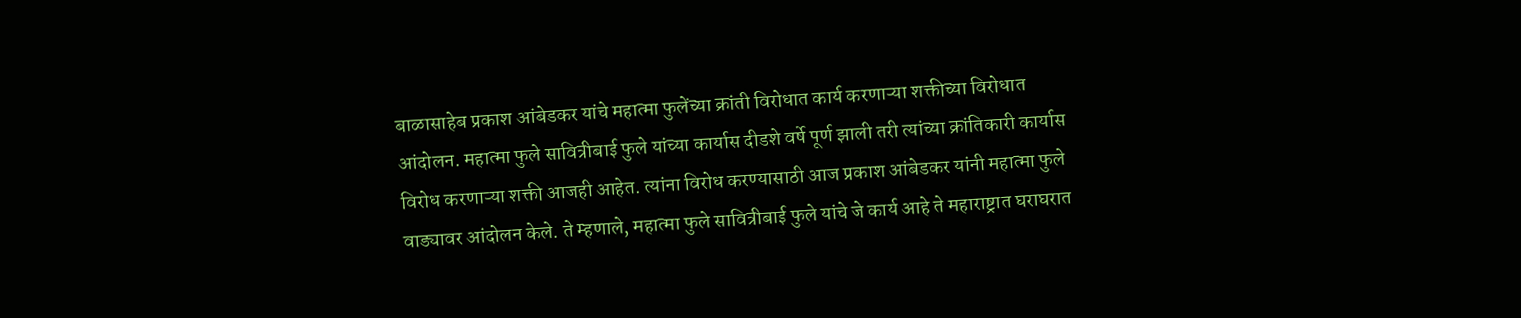बाळासाहेब प्रकाश आंबेडकर यांचे महात्मा फुलेंच्या क्रांती विरोधात कार्य करणाऱ्या शक्तीच्या विरोधात आंदोलन. महात्मा फुले सावित्रीबाई फुले यांच्या कार्यास दीडशे वर्षे पूर्ण झाली तरी त्यांच्या क्रांतिकारी कार्यास विरोध करणाऱ्या शक्ती आजही आहेत. त्यांना विरोध करण्यासाठी आज प्रकाश आंबेडकर यांनी महात्मा फुले वाड्यावर आंदोलन केले. ते म्हणाले, महात्मा फुले सावित्रीबाई फुले यांचे जे कार्य आहे ते महाराष्ट्रात घराघरात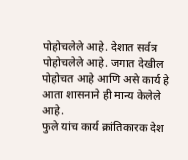पोहोचलेले आहे. देशात सर्वत्र पोहोचलेले आहे. जगात देखील पोहोचत आहे आणि असे कार्य हे आता शासनाने ही मान्य केलेले आहे.
फुले यांच कार्य क्रांतिकारक देश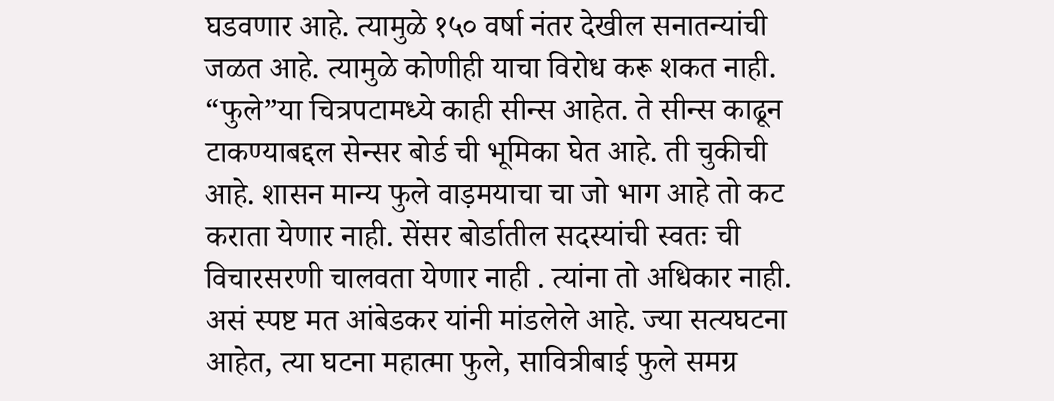घडवणार आहे. त्यामुळे १५० वर्षा नंतर देखील सनातन्यांची जळत आहे. त्यामुळे कोणीही याचा विरोध करू शकत नाही. “फुले”या चित्रपटामध्ये काही सीन्स आहेत. ते सीन्स काढून टाकण्याबद्दल सेन्सर बोर्ड ची भूमिका घेत आहे. ती चुकीची आहे. शासन मान्य फुले वाड़मयाचा चा जो भाग आहे तो कट कराता येणार नाही. सेंसर बोर्डातील सदस्यांची स्वतः ची विचारसरणी चालवता येणार नाही . त्यांना तो अधिकार नाही. असं स्पष्ट मत आंबेडकर यांनी मांडलेले आहे. ज्या सत्यघटना आहेत, त्या घटना महात्मा फुले, सावित्रीबाई फुले समग्र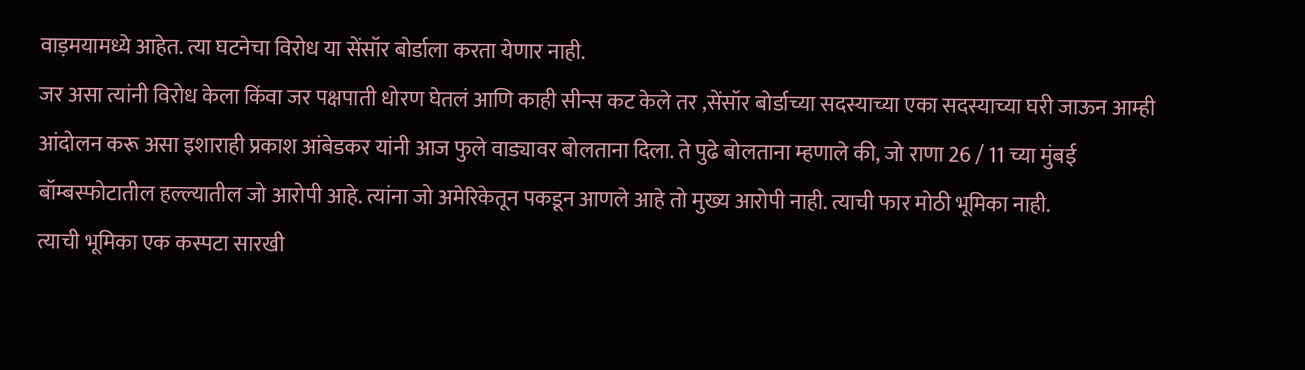वाड़मयामध्ये आहेत. त्या घटनेचा विरोध या सेंसॉर बोर्डाला करता येणार नाही.
जर असा त्यांनी विरोध केला किंवा जर पक्षपाती धोरण घेतलं आणि काही सीन्स कट केले तर ,सेंसॉर बोर्डाच्या सदस्याच्या एका सदस्याच्या घरी जाऊन आम्ही आंदोलन करू असा इशाराही प्रकाश आंबेडकर यांनी आज फुले वाड्यावर बोलताना दिला. ते पुढे बोलताना म्हणाले की, जो राणा 26 / 11 च्या मुंबई बॉम्बस्फोटातील हल्ल्यातील जो आरोपी आहे. त्यांना जो अमेरिकेतून पकडून आणले आहे तो मुख्य आरोपी नाही. त्याची फार मोठी भूमिका नाही.
त्याची भूमिका एक कस्पटा सारखी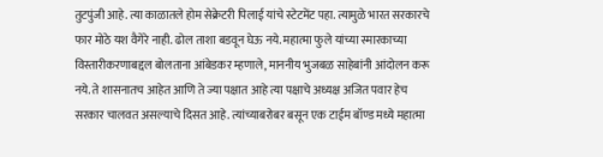तुटपुंजी आहे. त्या काळातले होम सेक्रेटरी पिलाई यांचे स्टेटमेंट पहा. त्यामुळे भारत सरकारचे फार मोठे यश वैगेरे नाही. ढोल ताशा बडवून घेऊ नये. महात्मा फुले यांच्या स्मारकाच्या विस्तारीकरणाबद्दल बोलताना आंबेडकर म्हणाले, माननीय भुजबळ साहेबांनी आंदोलन करू नये. ते शासनातच आहेत आणि ते ज्या पक्षात आहे त्या पक्षाचे अध्यक्ष अजित पवार हेच सरकार चालवत असल्याचे दिसत आहे. त्यांच्याबरोबर बसून एक टाईम बॉण्ड मध्ये महात्मा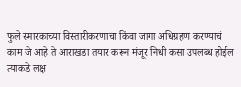फुले स्मारकाच्या विस्तारीकरणाचा किंवा जागा अधिग्रहण करण्याचं काम जे आहे ते आराखडा तयार करून मंजूर निधी कसा उपलब्ध होईल त्याकडे लक्ष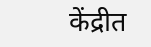केंद्रीत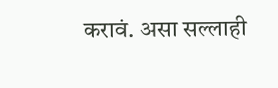करावं. असा सल्लाही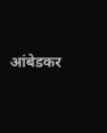आंबेडकर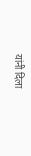यांनी दिला